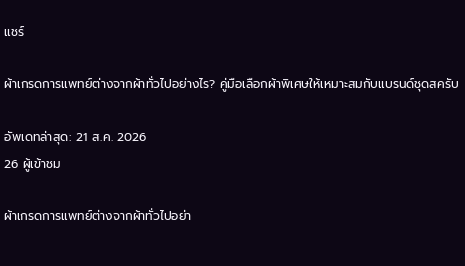แชร์

ผ้าเกรดการแพทย์ต่างจากผ้าทั่วไปอย่างไร? คู่มือเลือกผ้าพิเศษให้เหมาะสมกับแบรนด์ชุดสครับ

อัพเดทล่าสุด: 21 ส.ค. 2026
26 ผู้เข้าชม

ผ้าเกรดการแพทย์ต่างจากผ้าทั่วไปอย่า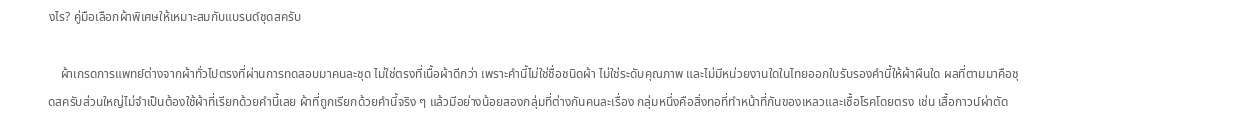งไร? คู่มือเลือกผ้าพิเศษให้เหมาะสมกับแบรนด์ชุดสครับ

    ผ้าเกรดการแพทย์ต่างจากผ้าทั่วไปตรงที่ผ่านการทดสอบมาคนละชุด ไม่ใช่ตรงที่เนื้อผ้าดีกว่า เพราะคำนี้ไม่ใช่ชื่อชนิดผ้า ไม่ใช่ระดับคุณภาพ และไม่มีหน่วยงานใดในไทยออกใบรับรองคำนี้ให้ผ้าผืนใด ผลที่ตามมาคือชุดสครับส่วนใหญ่ไม่จำเป็นต้องใช้ผ้าที่เรียกด้วยคำนี้เลย ผ้าที่ถูกเรียกด้วยคำนี้จริง ๆ แล้วมีอย่างน้อยสองกลุ่มที่ต่างกันคนละเรื่อง กลุ่มหนึ่งคือสิ่งทอที่ทำหน้าที่กันของเหลวและเชื้อโรคโดยตรง เช่น เสื้อกาวน์ผ่าตัด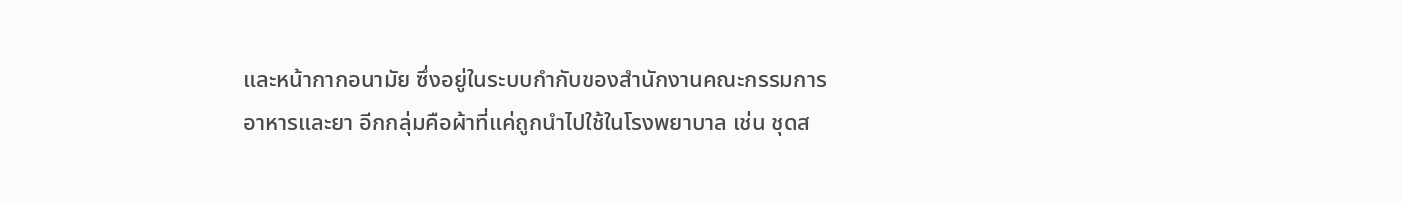และหน้ากากอนามัย ซึ่งอยู่ในระบบกำกับของสำนักงานคณะกรรมการอาหารและยา อีกกลุ่มคือผ้าที่แค่ถูกนำไปใช้ในโรงพยาบาล เช่น ชุดส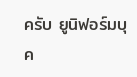ครับ ยูนิฟอร์มบุค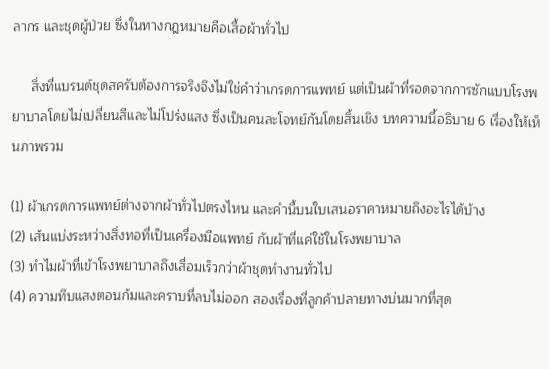ลากร และชุดผู้ป่วย ซึ่งในทางกฎหมายคือเสื้อผ้าทั่วไป

     สิ่งที่แบรนด์ชุดสครับต้องการจริงจึงไม่ใช่คำว่าเกรดการแพทย์ แต่เป็นผ้าที่รอดจากการซักแบบโรงพยาบาลโดยไม่เปลี่ยนสีและไม่โปร่งแสง ซึ่งเป็นคนละโจทย์กันโดยสิ้นเชิง บทความนี้อธิบาย 6 เรื่องให้เห็นภาพรวม

(1) ผ้าเกรดการแพทย์ต่างจากผ้าทั่วไปตรงไหน และคำนี้บนใบเสนอราคาหมายถึงอะไรได้บ้าง
(2) เส้นแบ่งระหว่างสิ่งทอที่เป็นเครื่องมือแพทย์ กับผ้าที่แค่ใช้ในโรงพยาบาล
(3) ทำไมผ้าที่เข้าโรงพยาบาลถึงเสื่อมเร็วกว่าผ้าชุดทำงานทั่วไป
(4) ความทึบแสงตอนก้มและคราบที่ลบไม่ออก สองเรื่องที่ลูกค้าปลายทางบ่นมากที่สุด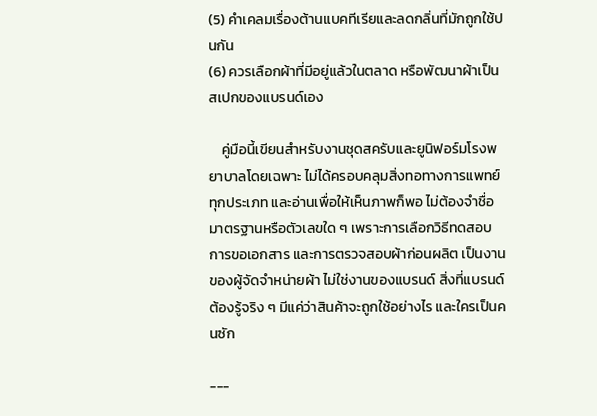(5) คำเคลมเรื่องต้านแบคทีเรียและลดกลิ่นที่มักถูกใช้ปนกัน
(6) ควรเลือกผ้าที่มีอยู่แล้วในตลาด หรือพัฒนาผ้าเป็นสเปกของแบรนด์เอง

    คู่มือนี้เขียนสำหรับงานชุดสครับและยูนิฟอร์มโรงพยาบาลโดยเฉพาะ ไม่ได้ครอบคลุมสิ่งทอทางการแพทย์ทุกประเภท และอ่านเพื่อให้เห็นภาพก็พอ ไม่ต้องจำชื่อมาตรฐานหรือตัวเลขใด ๆ เพราะการเลือกวิธีทดสอบ การขอเอกสาร และการตรวจสอบผ้าก่อนผลิต เป็นงานของผู้จัดจำหน่ายผ้า ไม่ใช่งานของแบรนด์ สิ่งที่แบรนด์ต้องรู้จริง ๆ มีแค่ว่าสินค้าจะถูกใช้อย่างไร และใครเป็นคนซัก

---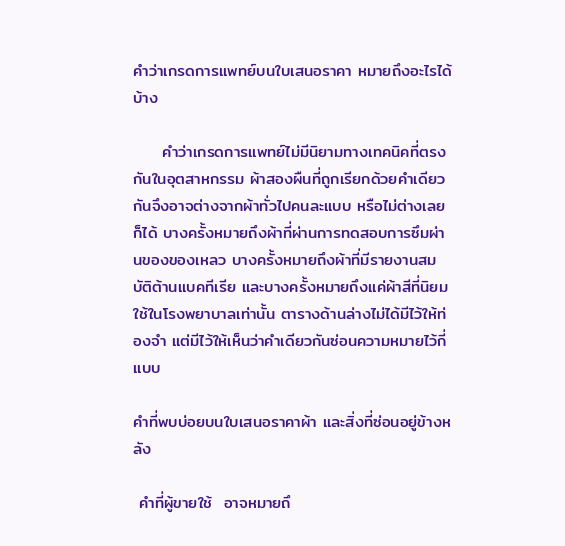คำว่าเกรดการแพทย์บนใบเสนอราคา หมายถึงอะไรได้บ้าง

     คำว่าเกรดการแพทย์ไม่มีนิยามทางเทคนิคที่ตรงกันในอุตสาหกรรม ผ้าสองผืนที่ถูกเรียกด้วยคำเดียวกันจึงอาจต่างจากผ้าทั่วไปคนละแบบ หรือไม่ต่างเลยก็ได้ บางครั้งหมายถึงผ้าที่ผ่านการทดสอบการซึมผ่านของของเหลว บางครั้งหมายถึงผ้าที่มีรายงานสมบัติต้านแบคทีเรีย และบางครั้งหมายถึงแค่ผ้าสีที่นิยมใช้ในโรงพยาบาลเท่านั้น ตารางด้านล่างไม่ได้มีไว้ให้ท่องจำ แต่มีไว้ให้เห็นว่าคำเดียวกันซ่อนความหมายไว้กี่แบบ

คำที่พบบ่อยบนใบเสนอราคาผ้า และสิ่งที่ซ่อนอยู่ข้างหลัง

 คำที่ผู้ขายใช้  อาจหมายถึ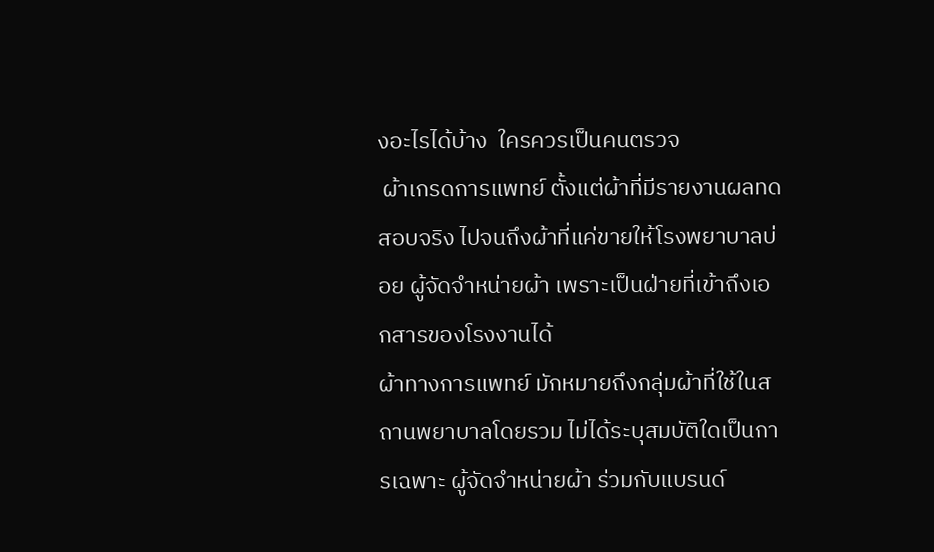งอะไรได้บ้าง  ใครควรเป็นคนตรวจ
 ผ้าเกรดการแพทย์ ตั้งแต่ผ้าที่มีรายงานผลทดสอบจริง ไปจนถึงผ้าที่แค่ขายให้โรงพยาบาลบ่อย ผู้จัดจำหน่ายผ้า เพราะเป็นฝ่ายที่เข้าถึงเอกสารของโรงงานได้
ผ้าทางการแพทย์ มักหมายถึงกลุ่มผ้าที่ใช้ในสถานพยาบาลโดยรวม ไม่ได้ระบุสมบัติใดเป็นการเฉพาะ ผู้จัดจำหน่ายผ้า ร่วมกับแบรนด์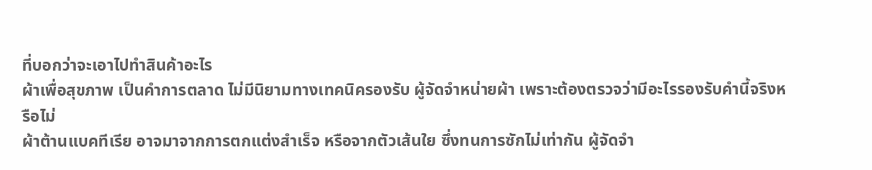ที่บอกว่าจะเอาไปทำสินค้าอะไร
ผ้าเพื่อสุขภาพ เป็นคำการตลาด ไม่มีนิยามทางเทคนิครองรับ ผู้จัดจำหน่ายผ้า เพราะต้องตรวจว่ามีอะไรรองรับคำนี้จริงหรือไม่
ผ้าต้านแบคทีเรีย อาจมาจากการตกแต่งสำเร็จ หรือจากตัวเส้นใย ซึ่งทนการซักไม่เท่ากัน ผู้จัดจำ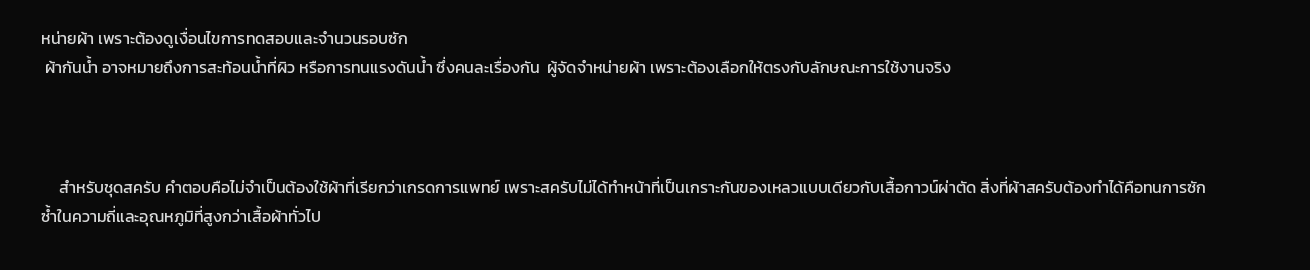หน่ายผ้า เพราะต้องดูเงื่อนไขการทดสอบและจำนวนรอบซัก
 ผ้ากันน้ำ อาจหมายถึงการสะท้อนน้ำที่ผิว หรือการทนแรงดันน้ำ ซึ่งคนละเรื่องกัน  ผู้จัดจำหน่ายผ้า เพราะต้องเลือกให้ตรงกับลักษณะการใช้งานจริง



     สำหรับชุดสครับ คำตอบคือไม่จำเป็นต้องใช้ผ้าที่เรียกว่าเกรดการแพทย์ เพราะสครับไม่ได้ทำหน้าที่เป็นเกราะกันของเหลวแบบเดียวกับเสื้อกาวน์ผ่าตัด สิ่งที่ผ้าสครับต้องทำได้คือทนการซักซ้ำในความถี่และอุณหภูมิที่สูงกว่าเสื้อผ้าทั่วไป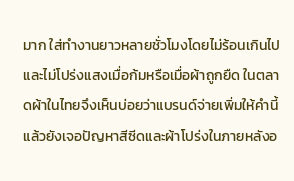มาก ใส่ทำงานยาวหลายชั่วโมงโดยไม่ร้อนเกินไป และไม่โปร่งแสงเมื่อก้มหรือเมื่อผ้าถูกยืด ในตลาดผ้าในไทยจึงเห็นบ่อยว่าแบรนด์จ่ายเพิ่มให้คำนี้ แล้วยังเจอปัญหาสีซีดและผ้าโปร่งในภายหลังอ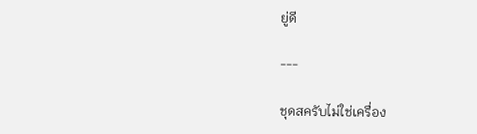ยู่ดี

---

ชุดสครับไม่ใช่เครื่อง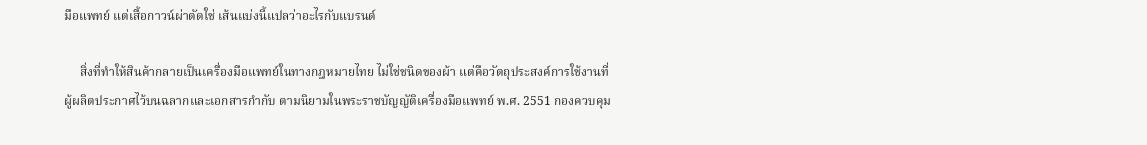มือแพทย์ แต่เสื้อกาวน์ผ่าตัดใช่ เส้นแบ่งนี้แปลว่าอะไรกับแบรนด์

     สิ่งที่ทำให้สินค้ากลายเป็นเครื่องมือแพทย์ในทางกฎหมายไทย ไม่ใช่ชนิดของผ้า แต่คือวัตถุประสงค์การใช้งานที่ผู้ผลิตประกาศไว้บนฉลากและเอกสารกำกับ ตามนิยามในพระราชบัญญัติเครื่องมือแพทย์ พ.ศ. 2551 กองควบคุม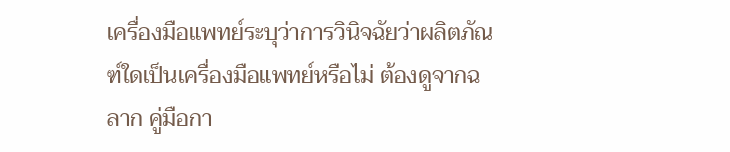เครื่องมือแพทย์ระบุว่าการวินิจฉัยว่าผลิตภัณฑ์ใดเป็นเครื่องมือแพทย์หรือไม่ ต้องดูจากฉลาก คู่มือกา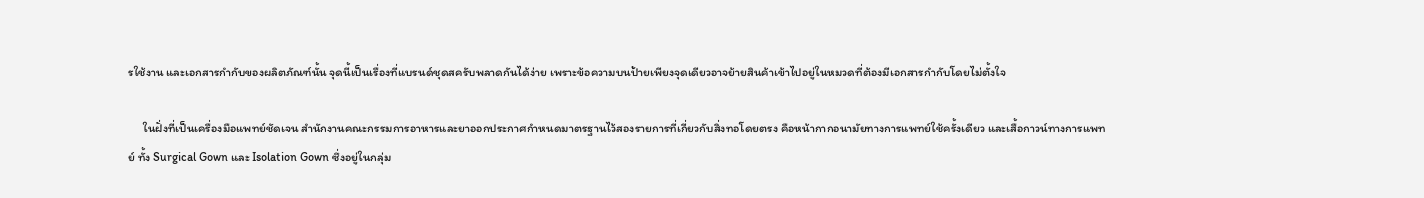รใช้งาน และเอกสารกำกับของผลิตภัณฑ์นั้น จุดนี้เป็นเรื่องที่แบรนด์ชุดสครับพลาดกันได้ง่าย เพราะข้อความบนป้ายเพียงจุดเดียวอาจย้ายสินค้าเข้าไปอยู่ในหมวดที่ต้องมีเอกสารกำกับโดยไม่ตั้งใจ

     ในฝั่งที่เป็นเครื่องมือแพทย์ชัดเจน สำนักงานคณะกรรมการอาหารและยาออกประกาศกำหนดมาตรฐานไว้สองรายการที่เกี่ยวกับสิ่งทอโดยตรง คือหน้ากากอนามัยทางการแพทย์ใช้ครั้งเดียว และเสื้อกาวน์ทางการแพทย์ ทั้ง Surgical Gown และ Isolation Gown ซึ่งอยู่ในกลุ่ม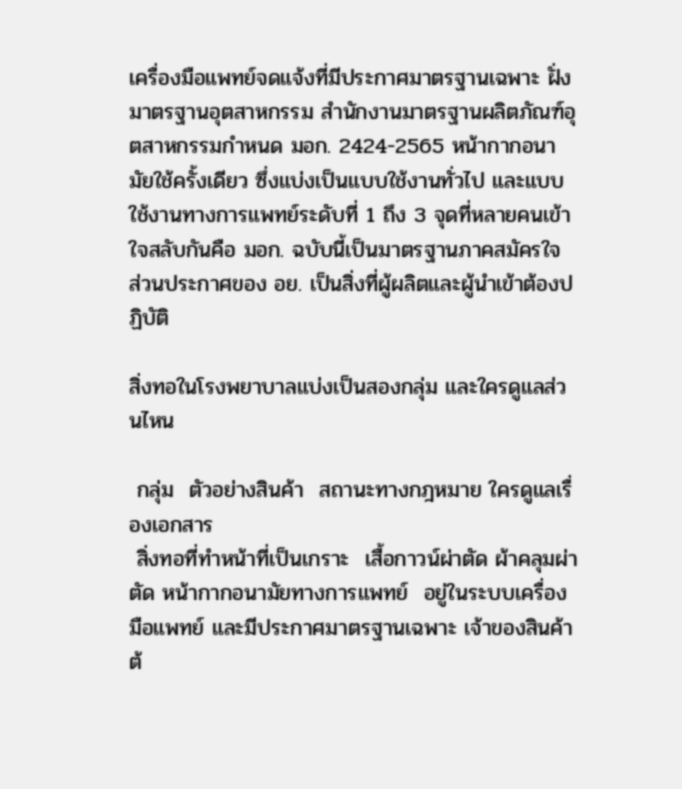เครื่องมือแพทย์จดแจ้งที่มีประกาศมาตรฐานเฉพาะ ฝั่งมาตรฐานอุตสาหกรรม สำนักงานมาตรฐานผลิตภัณฑ์อุตสาหกรรมกำหนด มอก. 2424-2565 หน้ากากอนามัยใช้ครั้งเดียว ซึ่งแบ่งเป็นแบบใช้งานทั่วไป และแบบใช้งานทางการแพทย์ระดับที่ 1 ถึง 3 จุดที่หลายคนเข้าใจสลับกันคือ มอก. ฉบับนี้เป็นมาตรฐานภาคสมัครใจ ส่วนประกาศของ อย. เป็นสิ่งที่ผู้ผลิตและผู้นำเข้าต้องปฏิบัติ

สิ่งทอในโรงพยาบาลแบ่งเป็นสองกลุ่ม และใครดูแลส่วนไหน

 กลุ่ม  ตัวอย่างสินค้า  สถานะทางกฎหมาย ใครดูแลเรื่องเอกสาร
 สิ่งทอที่ทำหน้าที่เป็นเกราะ  เสื้อกาวน์ผ่าตัด ผ้าคลุมผ่าตัด หน้ากากอนามัยทางการแพทย์  อยู่ในระบบเครื่องมือแพทย์ และมีประกาศมาตรฐานเฉพาะ เจ้าของสินค้าต้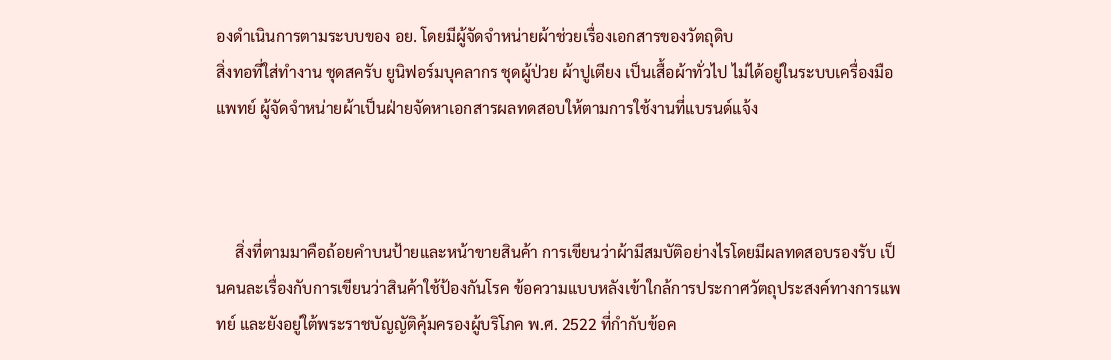องดำเนินการตามระบบของ อย. โดยมีผู้จัดจำหน่ายผ้าช่วยเรื่องเอกสารของวัตถุดิบ
สิ่งทอที่ใส่ทำงาน ชุดสครับ ยูนิฟอร์มบุคลากร ชุดผู้ป่วย ผ้าปูเตียง เป็นเสื้อผ้าทั่วไป ไม่ได้อยู่ในระบบเครื่องมือแพทย์ ผู้จัดจำหน่ายผ้าเป็นฝ่ายจัดหาเอกสารผลทดสอบให้ตามการใช้งานที่แบรนด์แจ้ง



     สิ่งที่ตามมาคือถ้อยคำบนป้ายและหน้าขายสินค้า การเขียนว่าผ้ามีสมบัติอย่างไรโดยมีผลทดสอบรองรับ เป็นคนละเรื่องกับการเขียนว่าสินค้าใช้ป้องกันโรค ข้อความแบบหลังเข้าใกล้การประกาศวัตถุประสงค์ทางการแพทย์ และยังอยู่ใต้พระราชบัญญัติคุ้มครองผู้บริโภค พ.ศ. 2522 ที่กำกับข้อค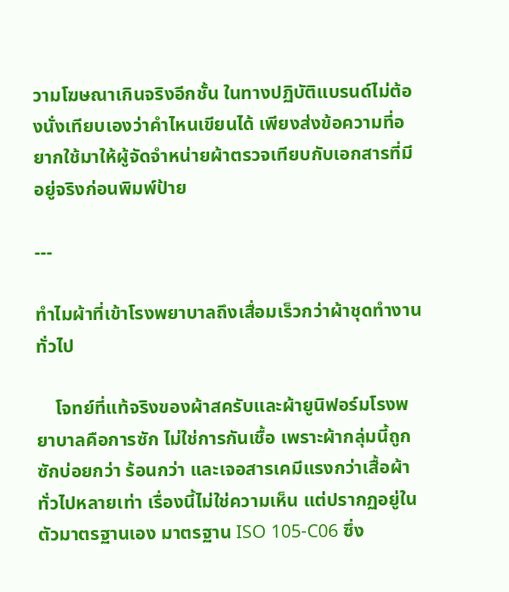วามโฆษณาเกินจริงอีกชั้น ในทางปฏิบัติแบรนด์ไม่ต้องนั่งเทียบเองว่าคำไหนเขียนได้ เพียงส่งข้อความที่อยากใช้มาให้ผู้จัดจำหน่ายผ้าตรวจเทียบกับเอกสารที่มีอยู่จริงก่อนพิมพ์ป้าย

---

ทำไมผ้าที่เข้าโรงพยาบาลถึงเสื่อมเร็วกว่าผ้าชุดทำงานทั่วไป

    โจทย์ที่แท้จริงของผ้าสครับและผ้ายูนิฟอร์มโรงพยาบาลคือการซัก ไม่ใช่การกันเชื้อ เพราะผ้ากลุ่มนี้ถูกซักบ่อยกว่า ร้อนกว่า และเจอสารเคมีแรงกว่าเสื้อผ้าทั่วไปหลายเท่า เรื่องนี้ไม่ใช่ความเห็น แต่ปรากฏอยู่ในตัวมาตรฐานเอง มาตรฐาน ISO 105-C06 ซึ่ง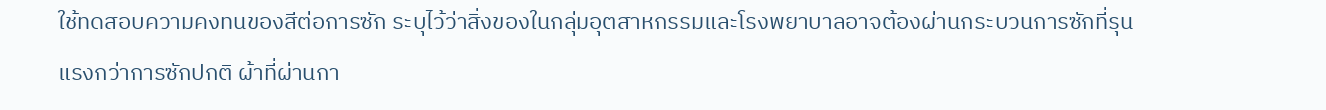ใช้ทดสอบความคงทนของสีต่อการซัก ระบุไว้ว่าสิ่งของในกลุ่มอุตสาหกรรมและโรงพยาบาลอาจต้องผ่านกระบวนการซักที่รุนแรงกว่าการซักปกติ ผ้าที่ผ่านกา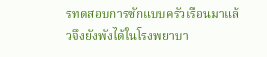รทดสอบการซักแบบครัวเรือนมาแล้วจึงยังพังได้ในโรงพยาบา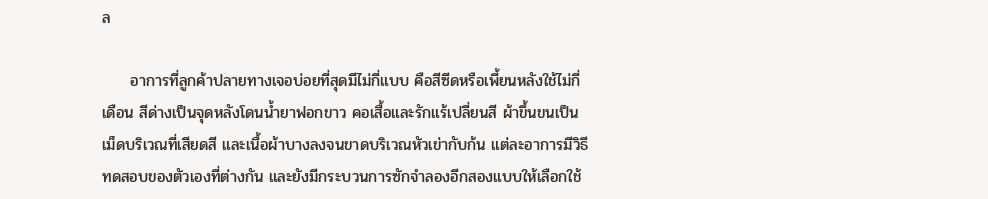ล

     อาการที่ลูกค้าปลายทางเจอบ่อยที่สุดมีไม่กี่แบบ คือสีซีดหรือเพี้ยนหลังใช้ไม่กี่เดือน สีด่างเป็นจุดหลังโดนน้ำยาฟอกขาว คอเสื้อและรักแร้เปลี่ยนสี ผ้าขึ้นขนเป็นเม็ดบริเวณที่เสียดสี และเนื้อผ้าบางลงจนขาดบริเวณหัวเข่ากับก้น แต่ละอาการมีวิธีทดสอบของตัวเองที่ต่างกัน และยังมีกระบวนการซักจำลองอีกสองแบบให้เลือกใช้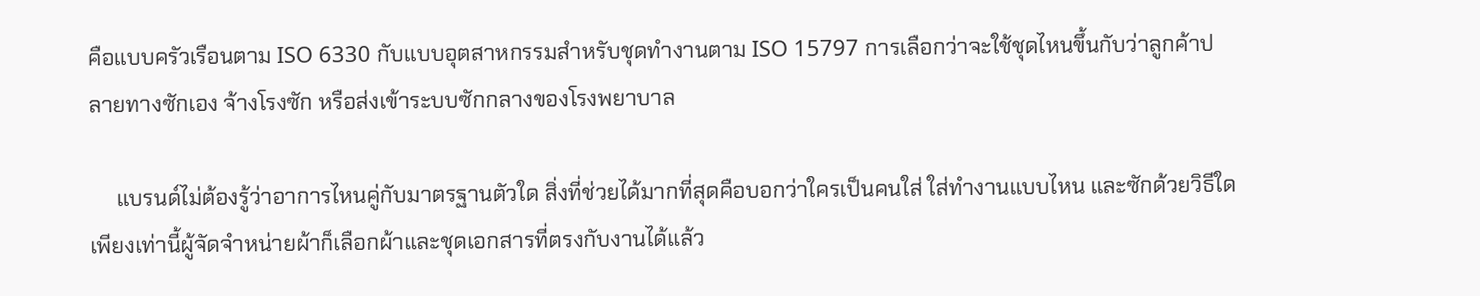คือแบบครัวเรือนตาม ISO 6330 กับแบบอุตสาหกรรมสำหรับชุดทำงานตาม ISO 15797 การเลือกว่าจะใช้ชุดไหนขึ้นกับว่าลูกค้าปลายทางซักเอง จ้างโรงซัก หรือส่งเข้าระบบซักกลางของโรงพยาบาล

     แบรนด์ไม่ต้องรู้ว่าอาการไหนคู่กับมาตรฐานตัวใด สิ่งที่ช่วยได้มากที่สุดคือบอกว่าใครเป็นคนใส่ ใส่ทำงานแบบไหน และซักด้วยวิธีใด เพียงเท่านี้ผู้จัดจำหน่ายผ้าก็เลือกผ้าและชุดเอกสารที่ตรงกับงานได้แล้ว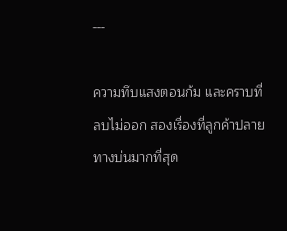---

ความทึบแสงตอนก้ม และคราบที่ลบไม่ออก สองเรื่องที่ลูกค้าปลายทางบ่นมากที่สุด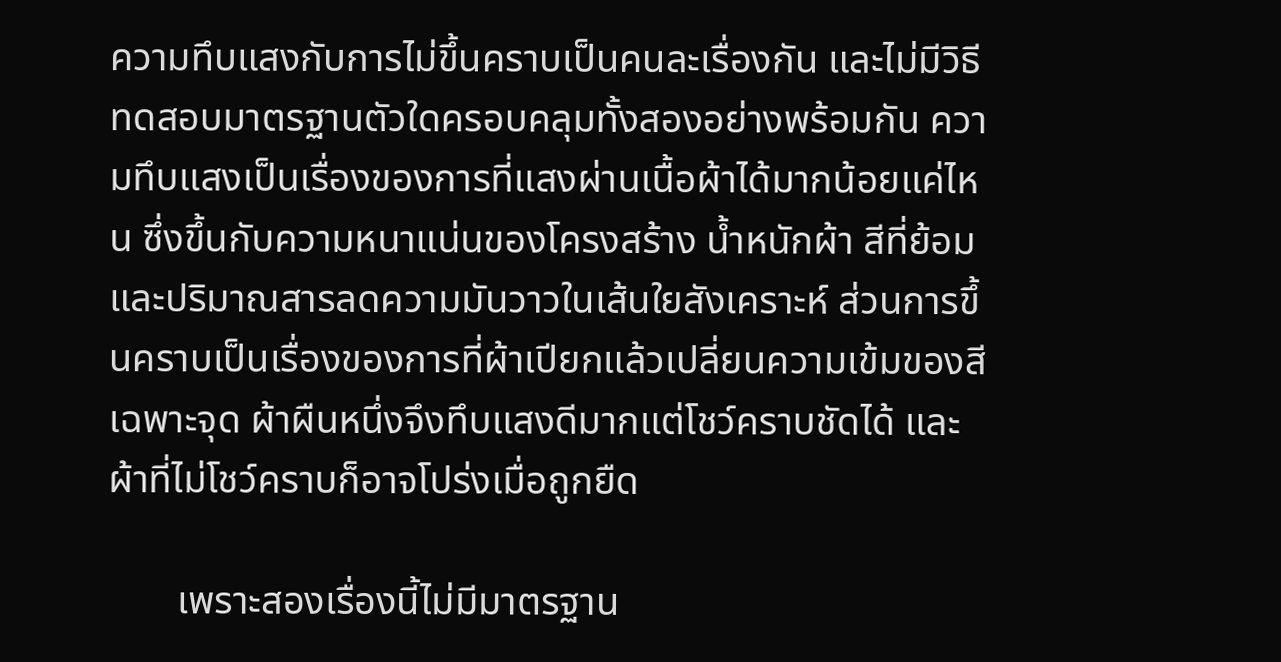ความทึบแสงกับการไม่ขึ้นคราบเป็นคนละเรื่องกัน และไม่มีวิธีทดสอบมาตรฐานตัวใดครอบคลุมทั้งสองอย่างพร้อมกัน ความทึบแสงเป็นเรื่องของการที่แสงผ่านเนื้อผ้าได้มากน้อยแค่ไหน ซึ่งขึ้นกับความหนาแน่นของโครงสร้าง น้ำหนักผ้า สีที่ย้อม และปริมาณสารลดความมันวาวในเส้นใยสังเคราะห์ ส่วนการขึ้นคราบเป็นเรื่องของการที่ผ้าเปียกแล้วเปลี่ยนความเข้มของสีเฉพาะจุด ผ้าผืนหนึ่งจึงทึบแสงดีมากแต่โชว์คราบชัดได้ และผ้าที่ไม่โชว์คราบก็อาจโปร่งเมื่อถูกยืด

       เพราะสองเรื่องนี้ไม่มีมาตรฐาน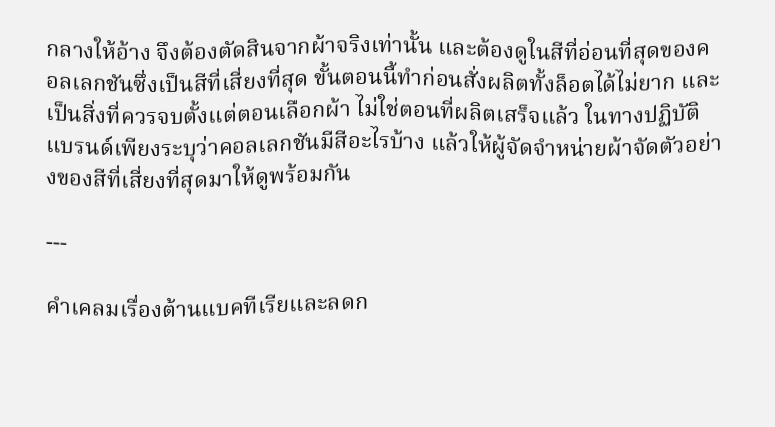กลางให้อ้าง จึงต้องตัดสินจากผ้าจริงเท่านั้น และต้องดูในสีที่อ่อนที่สุดของคอลเลกชันซึ่งเป็นสีที่เสี่ยงที่สุด ขั้นตอนนี้ทำก่อนสั่งผลิตทั้งล็อตได้ไม่ยาก และเป็นสิ่งที่ควรจบตั้งแต่ตอนเลือกผ้า ไม่ใช่ตอนที่ผลิตเสร็จแล้ว ในทางปฏิบัติแบรนด์เพียงระบุว่าคอลเลกชันมีสีอะไรบ้าง แล้วให้ผู้จัดจำหน่ายผ้าจัดตัวอย่างของสีที่เสี่ยงที่สุดมาให้ดูพร้อมกัน

---

คำเคลมเรื่องต้านแบคทีเรียและลดก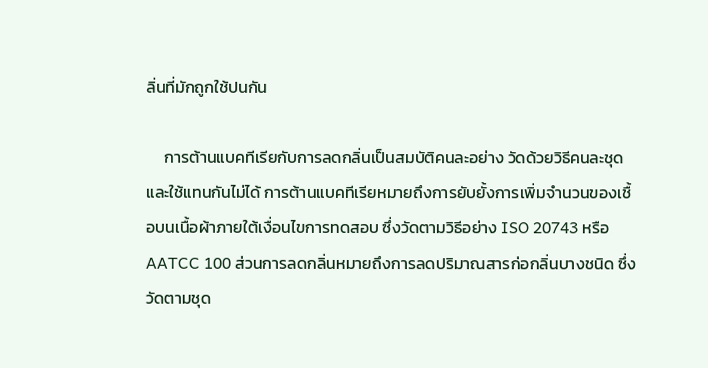ลิ่นที่มักถูกใช้ปนกัน

     การต้านแบคทีเรียกับการลดกลิ่นเป็นสมบัติคนละอย่าง วัดด้วยวิธีคนละชุด และใช้แทนกันไม่ได้ การต้านแบคทีเรียหมายถึงการยับยั้งการเพิ่มจำนวนของเชื้อบนเนื้อผ้าภายใต้เงื่อนไขการทดสอบ ซึ่งวัดตามวิธีอย่าง ISO 20743 หรือ AATCC 100 ส่วนการลดกลิ่นหมายถึงการลดปริมาณสารก่อกลิ่นบางชนิด ซึ่งวัดตามชุด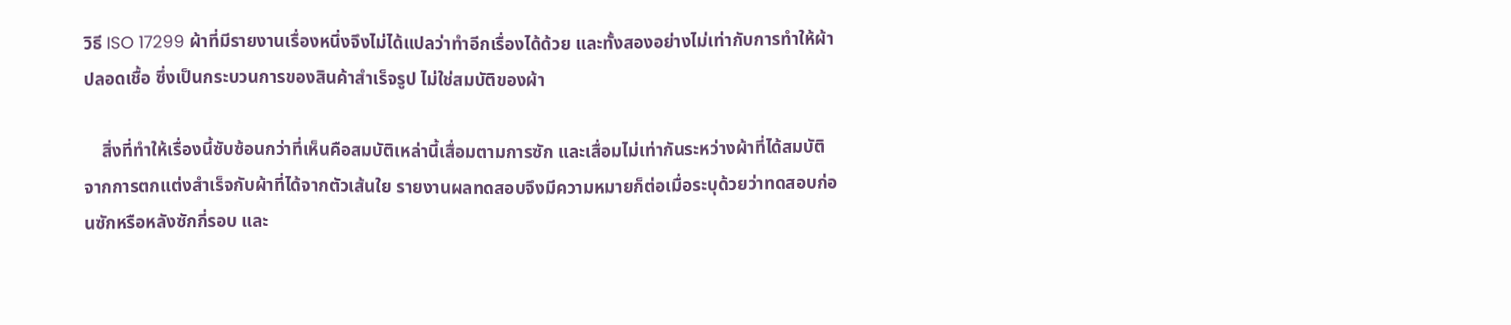วิธี ISO 17299 ผ้าที่มีรายงานเรื่องหนึ่งจึงไม่ได้แปลว่าทำอีกเรื่องได้ด้วย และทั้งสองอย่างไม่เท่ากับการทำให้ผ้าปลอดเชื้อ ซึ่งเป็นกระบวนการของสินค้าสำเร็จรูป ไม่ใช่สมบัติของผ้า

    สิ่งที่ทำให้เรื่องนี้ซับซ้อนกว่าที่เห็นคือสมบัติเหล่านี้เสื่อมตามการซัก และเสื่อมไม่เท่ากันระหว่างผ้าที่ได้สมบัติจากการตกแต่งสำเร็จกับผ้าที่ได้จากตัวเส้นใย รายงานผลทดสอบจึงมีความหมายก็ต่อเมื่อระบุด้วยว่าทดสอบก่อนซักหรือหลังซักกี่รอบ และ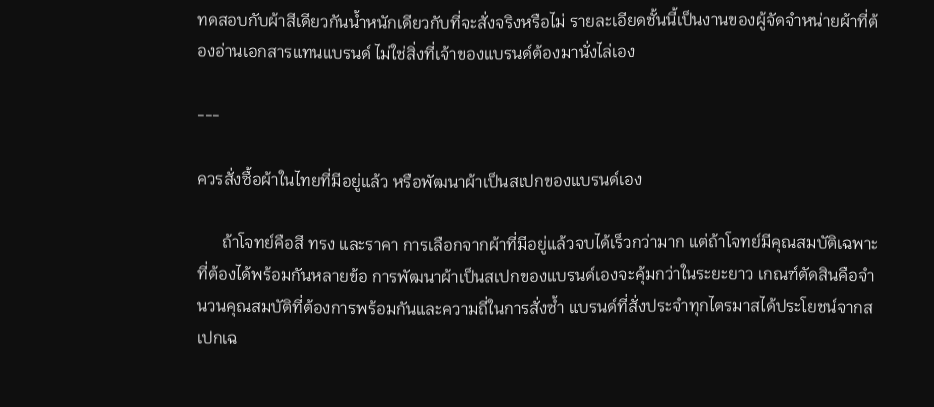ทดสอบกับผ้าสีเดียวกันน้ำหนักเดียวกับที่จะสั่งจริงหรือไม่ รายละเอียดชั้นนี้เป็นงานของผู้จัดจำหน่ายผ้าที่ต้องอ่านเอกสารแทนแบรนด์ ไม่ใช่สิ่งที่เจ้าของแบรนด์ต้องมานั่งไล่เอง

---

ควรสั่งซื้อผ้าในไทยที่มีอยู่แล้ว หรือพัฒนาผ้าเป็นสเปกของแบรนด์เอง

      ถ้าโจทย์คือสี ทรง และราคา การเลือกจากผ้าที่มีอยู่แล้วจบได้เร็วกว่ามาก แต่ถ้าโจทย์มีคุณสมบัติเฉพาะที่ต้องได้พร้อมกันหลายข้อ การพัฒนาผ้าเป็นสเปกของแบรนด์เองจะคุ้มกว่าในระยะยาว เกณฑ์ตัดสินคือจำนวนคุณสมบัติที่ต้องการพร้อมกันและความถี่ในการสั่งซ้ำ แบรนด์ที่สั่งประจำทุกไตรมาสได้ประโยชน์จากสเปกเฉ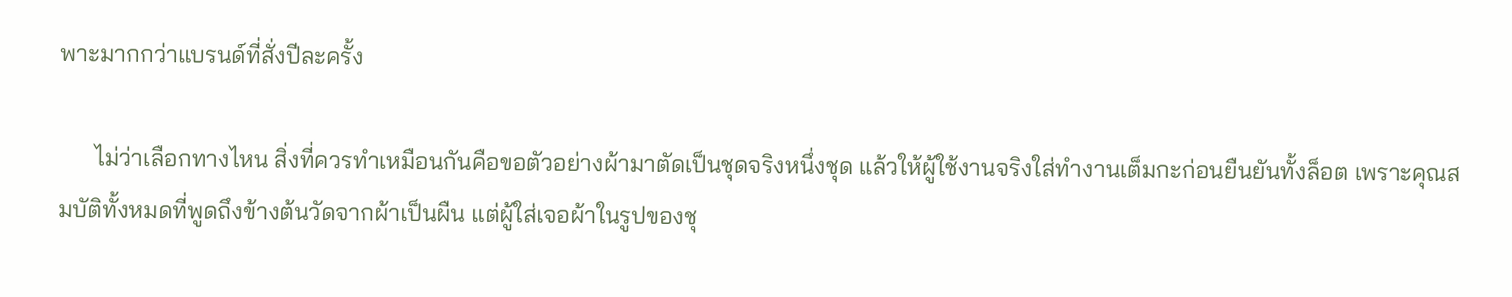พาะมากกว่าแบรนด์ที่สั่งปีละครั้ง

      ไม่ว่าเลือกทางไหน สิ่งที่ควรทำเหมือนกันคือขอตัวอย่างผ้ามาตัดเป็นชุดจริงหนึ่งชุด แล้วให้ผู้ใช้งานจริงใส่ทำงานเต็มกะก่อนยืนยันทั้งล็อต เพราะคุณสมบัติทั้งหมดที่พูดถึงข้างต้นวัดจากผ้าเป็นผืน แต่ผู้ใส่เจอผ้าในรูปของชุ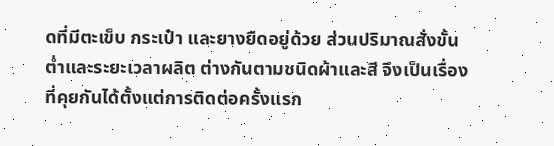ดที่มีตะเข็บ กระเป๋า และยางยืดอยู่ด้วย ส่วนปริมาณสั่งขั้นต่ำและระยะเวลาผลิต ต่างกันตามชนิดผ้าและสี จึงเป็นเรื่องที่คุยกันได้ตั้งแต่การติดต่อครั้งแรก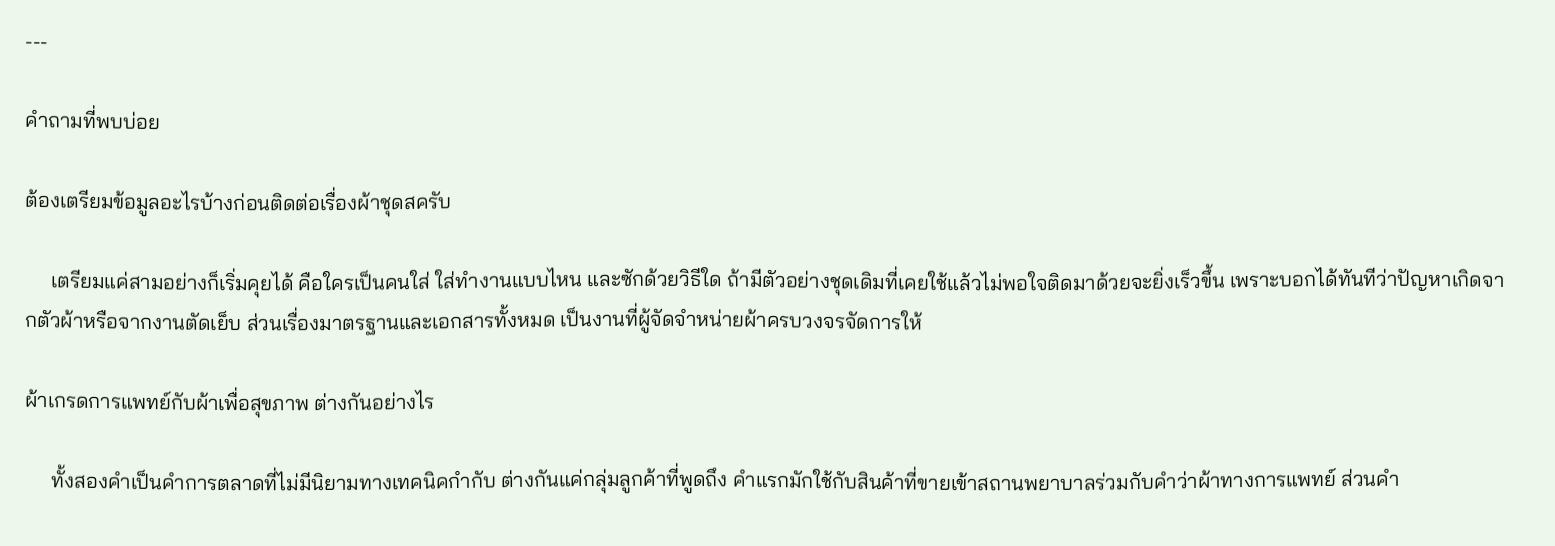---

คำถามที่พบบ่อย

ต้องเตรียมข้อมูลอะไรบ้างก่อนติดต่อเรื่องผ้าชุดสครับ

     เตรียมแค่สามอย่างก็เริ่มคุยได้ คือใครเป็นคนใส่ ใส่ทำงานแบบไหน และซักด้วยวิธีใด ถ้ามีตัวอย่างชุดเดิมที่เคยใช้แล้วไม่พอใจติดมาด้วยจะยิ่งเร็วขึ้น เพราะบอกได้ทันทีว่าปัญหาเกิดจากตัวผ้าหรือจากงานตัดเย็บ ส่วนเรื่องมาตรฐานและเอกสารทั้งหมด เป็นงานที่ผู้จัดจำหน่ายผ้าครบวงจรจัดการให้

ผ้าเกรดการแพทย์กับผ้าเพื่อสุขภาพ ต่างกันอย่างไร

     ทั้งสองคำเป็นคำการตลาดที่ไม่มีนิยามทางเทคนิคกำกับ ต่างกันแค่กลุ่มลูกค้าที่พูดถึง คำแรกมักใช้กับสินค้าที่ขายเข้าสถานพยาบาลร่วมกับคำว่าผ้าทางการแพทย์ ส่วนคำ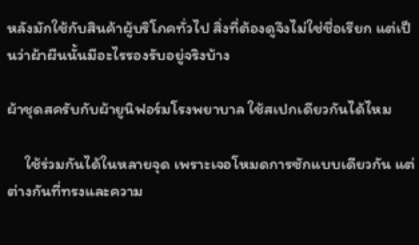หลังมักใช้กับสินค้าผู้บริโภคทั่วไป สิ่งที่ต้องดูจึงไม่ใช่ชื่อเรียก แต่เป็นว่าผ้าผืนนั้นมีอะไรรองรับอยู่จริงบ้าง

ผ้าชุดสครับกับผ้ายูนิฟอร์มโรงพยาบาล ใช้สเปกเดียวกันได้ไหม

     ใช้ร่วมกันได้ในหลายจุด เพราะเจอโหมดการซักแบบเดียวกัน แต่ต่างกันที่ทรงและความ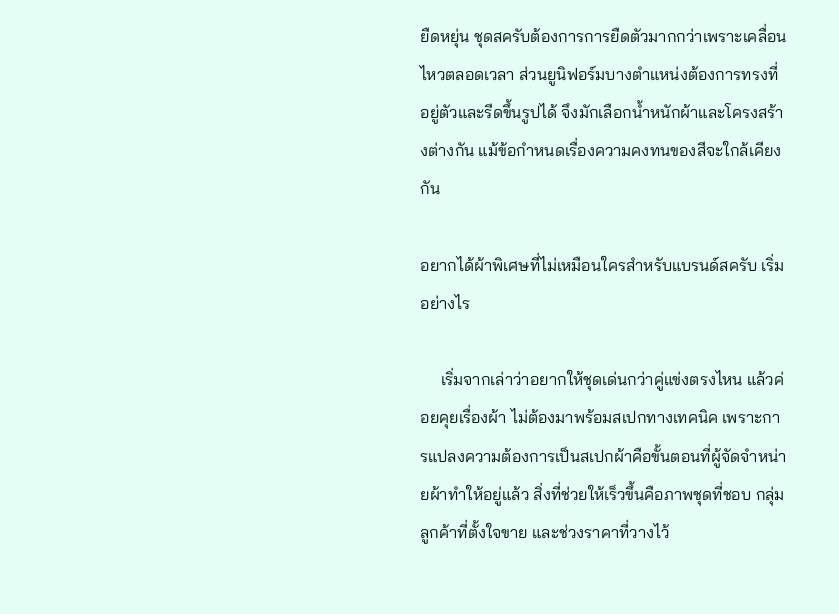ยืดหยุ่น ชุดสครับต้องการการยืดตัวมากกว่าเพราะเคลื่อนไหวตลอดเวลา ส่วนยูนิฟอร์มบางตำแหน่งต้องการทรงที่อยู่ตัวและรีดขึ้นรูปได้ จึงมักเลือกน้ำหนักผ้าและโครงสร้างต่างกัน แม้ข้อกำหนดเรื่องความคงทนของสีจะใกล้เคียงกัน

อยากได้ผ้าพิเศษที่ไม่เหมือนใครสำหรับแบรนด์สครับ เริ่มอย่างไร

     เริ่มจากเล่าว่าอยากให้ชุดเด่นกว่าคู่แข่งตรงไหน แล้วค่อยคุยเรื่องผ้า ไม่ต้องมาพร้อมสเปกทางเทคนิค เพราะการแปลงความต้องการเป็นสเปกผ้าคือขั้นตอนที่ผู้จัดจำหน่ายผ้าทำให้อยู่แล้ว สิ่งที่ช่วยให้เร็วขึ้นคือภาพชุดที่ชอบ กลุ่มลูกค้าที่ตั้งใจขาย และช่วงราคาที่วางไว้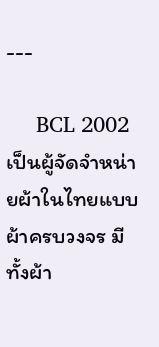---

     BCL 2002 เป็นผู้จัดจำหน่ายผ้าในไทยแบบผ้าครบวงจร มีทั้งผ้า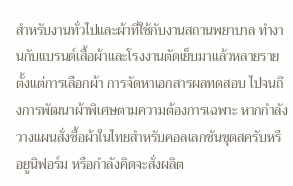สำหรับงานทั่วไปและผ้าที่ใช้กับงานสถานพยาบาล ทำงานกับแบรนด์เสื้อผ้าและโรงงานตัดเย็บมาแล้วหลายราย ตั้งแต่การเลือกผ้า การจัดหาเอกสารผลทดสอบ ไปจนถึงการพัฒนาผ้าพิเศษตามความต้องการเฉพาะ หากกำลังวางแผนสั่งซื้อผ้าในไทยสำหรับคอลเลกชันชุดสครับหรือยูนิฟอร์ม หรือกำลังคิดจะสั่งผลิต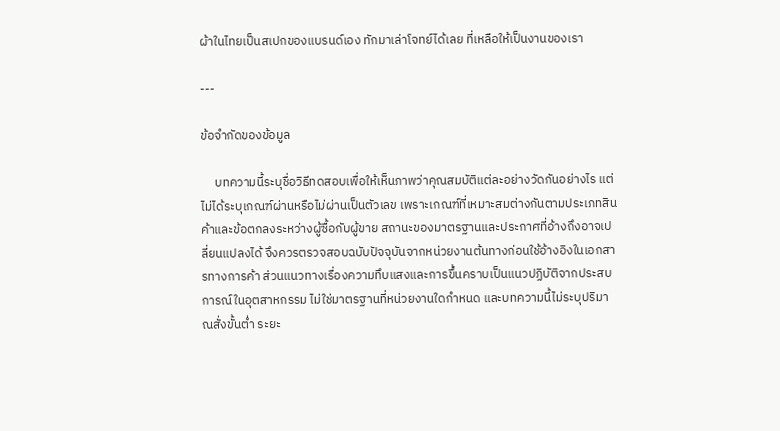ผ้าในไทยเป็นสเปกของแบรนด์เอง ทักมาเล่าโจทย์ได้เลย ที่เหลือให้เป็นงานของเรา

---

ข้อจำกัดของข้อมูล

     บทความนี้ระบุชื่อวิธีทดสอบเพื่อให้เห็นภาพว่าคุณสมบัติแต่ละอย่างวัดกันอย่างไร แต่ไม่ได้ระบุเกณฑ์ผ่านหรือไม่ผ่านเป็นตัวเลข เพราะเกณฑ์ที่เหมาะสมต่างกันตามประเภทสินค้าและข้อตกลงระหว่างผู้ซื้อกับผู้ขาย สถานะของมาตรฐานและประกาศที่อ้างถึงอาจเปลี่ยนแปลงได้ จึงควรตรวจสอบฉบับปัจจุบันจากหน่วยงานต้นทางก่อนใช้อ้างอิงในเอกสารทางการค้า ส่วนแนวทางเรื่องความทึบแสงและการขึ้นคราบเป็นแนวปฏิบัติจากประสบการณ์ในอุตสาหกรรม ไม่ใช่มาตรฐานที่หน่วยงานใดกำหนด และบทความนี้ไม่ระบุปริมาณสั่งขั้นต่ำ ระยะ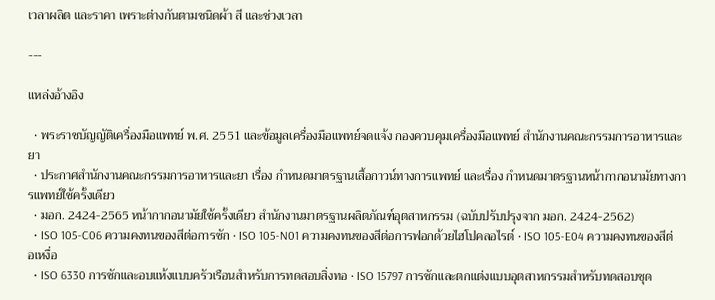เวลาผลิต และราคา เพราะต่างกันตามชนิดผ้า สี และช่วงเวลา

---

แหล่งอ้างอิง

  • พระราชบัญญัติเครื่องมือแพทย์ พ.ศ. 2551 และข้อมูลเครื่องมือแพทย์จดแจ้ง กองควบคุมเครื่องมือแพทย์ สำนักงานคณะกรรมการอาหารและยา
  • ประกาศสำนักงานคณะกรรมการอาหารและยา เรื่อง กำหนดมาตรฐานเสื้อกาวน์ทางการแพทย์ และเรื่อง กำหนดมาตรฐานหน้ากากอนามัยทางการแพทย์ใช้ครั้งเดียว
  • มอก. 2424-2565 หน้ากากอนามัยใช้ครั้งเดียว สำนักงานมาตรฐานผลิตภัณฑ์อุตสาหกรรม (ฉบับปรับปรุงจาก มอก. 2424-2562)
  • ISO 105-C06 ความคงทนของสีต่อการซัก · ISO 105-N01 ความคงทนของสีต่อการฟอกด้วยไฮโปคลอไรต์ · ISO 105-E04 ความคงทนของสีต่อเหงื่อ
  • ISO 6330 การซักและอบแห้งแบบครัวเรือนสำหรับการทดสอบสิ่งทอ · ISO 15797 การซักและตกแต่งแบบอุตสาหกรรมสำหรับทดสอบชุด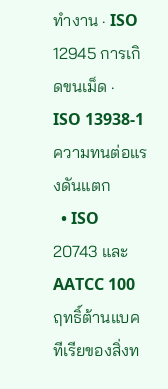ทำงาน · ISO 12945 การเกิดขนเม็ด · ISO 13938-1 ความทนต่อแรงดันแตก
  • ISO 20743 และ AATCC 100 ฤทธิ์ต้านแบคทีเรียของสิ่งท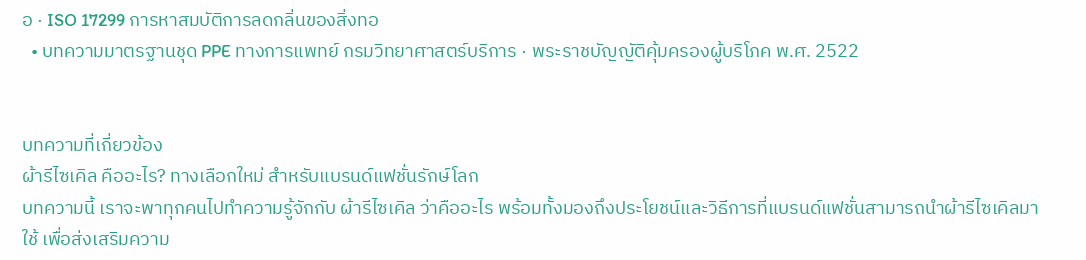อ · ISO 17299 การหาสมบัติการลดกลิ่นของสิ่งทอ
  • บทความมาตรฐานชุด PPE ทางการแพทย์ กรมวิทยาศาสตร์บริการ · พระราชบัญญัติคุ้มครองผู้บริโภค พ.ศ. 2522


บทความที่เกี่ยวข้อง
ผ้ารีไซเคิล คืออะไร? ทางเลือกใหม่ สำหรับแบรนด์แฟชั่นรักษ์โลก
บทความนี้ เราจะพาทุกคนไปทำความรู้จักกับ ผ้ารีไซเคิล ว่าคืออะไร พร้อมทั้งมองถึงประโยชน์และวิธีการที่แบรนด์แฟชั่นสามารถนำผ้ารีไซเคิลมาใช้ เพื่อส่งเสริมความ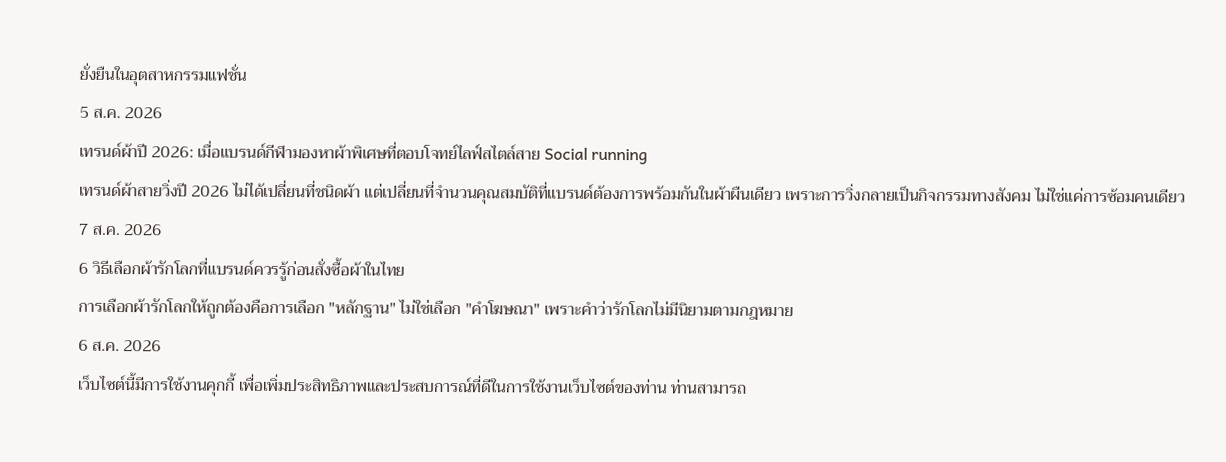ยั่งยืนในอุตสาหกรรมแฟชั่น
5 ส.ค. 2026
เทรนด์ผ้าปี 2026: เมื่อแบรนด์กีฬามองหาผ้าพิเศษที่ตอบโจทย์ไลฟ์สไตล์สาย Social running
เทรนด์ผ้าสายวิ่งปี 2026 ไม่ได้เปลี่ยนที่ชนิดผ้า แต่เปลี่ยนที่จำนวนคุณสมบัติที่แบรนด์ต้องการพร้อมกันในผ้าผืนเดียว เพราะการวิ่งกลายเป็นกิจกรรมทางสังคม ไม่ใช่แค่การซ้อมคนเดียว
7 ส.ค. 2026
6 วิธีเลือกผ้ารักโลกที่แบรนด์ควรรู้ก่อนสั่งซื้อผ้าในไทย
การเลือกผ้ารักโลกให้ถูกต้องคือการเลือก "หลักฐาน" ไม่ใช่เลือก "คำโฆษณา" เพราะคำว่ารักโลกไม่มีนิยามตามกฎหมาย
6 ส.ค. 2026
เว็บไซต์นี้มีการใช้งานคุกกี้ เพื่อเพิ่มประสิทธิภาพและประสบการณ์ที่ดีในการใช้งานเว็บไซต์ของท่าน ท่านสามารถ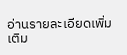อ่านรายละเอียดเพิ่มเติม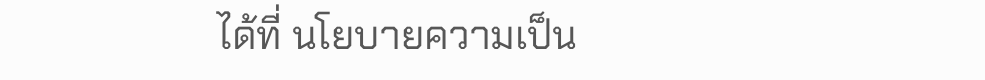ได้ที่ นโยบายความเป็น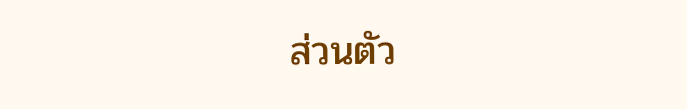ส่วนตัว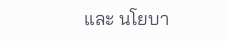และ นโยบา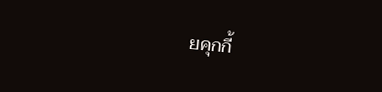ยคุกกี้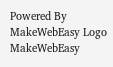Powered By MakeWebEasy Logo MakeWebEasy